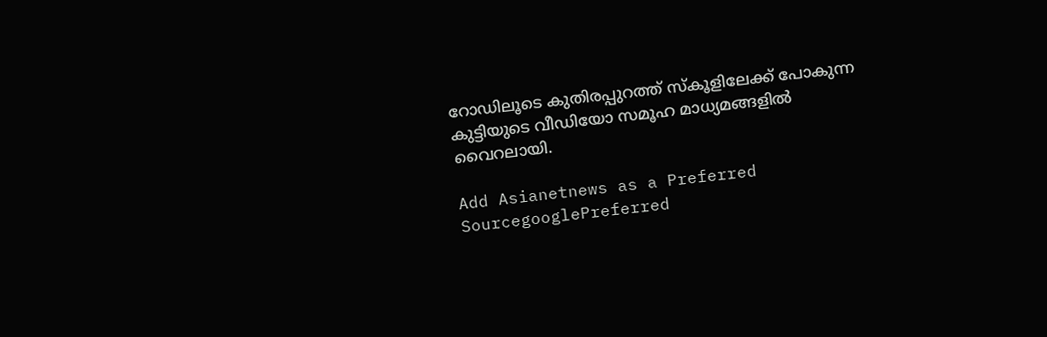റോഡിലൂടെ കുതിരപ്പുറത്ത് സ്കൂളിലേക്ക് പോകുന്ന കുട്ടിയുടെ വീഡിയോ സമൂഹ മാധ്യമങ്ങളില്‍ വൈറലായി.

Add Asianetnews as a Preferred SourcegooglePreferred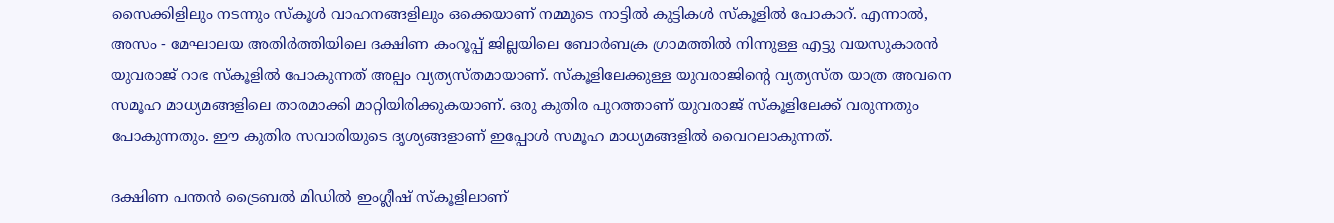സൈക്കിളിലും നടന്നും സ്കൂൾ വാഹനങ്ങളിലും ഒക്കെയാണ് നമ്മുടെ നാട്ടിൽ കുട്ടികൾ സ്കൂളിൽ പോകാറ്. എന്നാൽ, അസം - മേഘാലയ അതിർത്തിയിലെ ദക്ഷിണ കംറൂപ്പ് ജില്ലയിലെ ബോർബക്ര ഗ്രാമത്തിൽ നിന്നുള്ള എട്ടു വയസുകാരന്‍ യുവരാജ് റാഭ സ്കൂളിൽ പോകുന്നത് അല്പം വ്യത്യസ്തമായാണ്. സ്കൂളിലേക്കുള്ള യുവരാജിന്‍റെ വ്യത്യസ്ത യാത്ര അവനെ സമൂഹ മാധ്യമങ്ങളിലെ താരമാക്കി മാറ്റിയിരിക്കുകയാണ്. ഒരു കുതിര പുറത്താണ് യുവരാജ് സ്കൂളിലേക്ക് വരുന്നതും പോകുന്നതും. ഈ കുതിര സവാരിയുടെ ദൃശ്യങ്ങളാണ് ഇപ്പോൾ സമൂഹ മാധ്യമങ്ങളില്‍ വൈറലാകുന്നത്.

ദക്ഷിണ പന്തൻ ട്രൈബൽ മിഡിൽ ഇംഗ്ലീഷ് സ്കൂളിലാണ്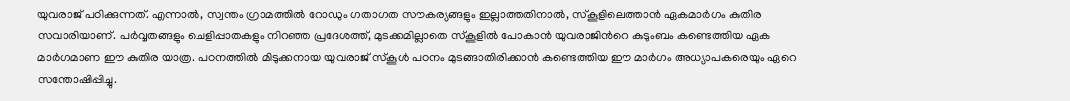യുവരാജ് പഠിക്കുന്നത്. എന്നാൽ, സ്വന്തം ഗ്രാമത്തിൽ റോഡും ഗതാഗത സൗകര്യങ്ങളും ഇല്ലാത്തതിനാൽ, സ്കൂളിലെത്താൻ ഏകമാർഗം കുതിര സവാരിയാണ്. പർവ്വതങ്ങളും ചെളിപ്പാതകളും നിറഞ്ഞ പ്രദേശത്ത്, മുടക്കമില്ലാതെ സ്കൂളിൽ പോകാൻ യുവരാജിന്‍റെ കുടുംബം കണ്ടെത്തിയ ഏക മാർഗമാണ ഈ കുതിര യാത്ര. പഠനത്തിൽ മിടുക്കനായ യുവരാജ് സ്കൂൾ പഠനം മുടങ്ങാതിരിക്കാൻ കണ്ടെത്തിയ ഈ മാർഗം അധ്യാപകരെയും ഏറെ സന്തോഷിപ്പിച്ചു.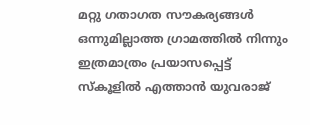മറ്റു ഗതാഗത സൗകര്യങ്ങൾ ഒന്നുമില്ലാത്ത ഗ്രാമത്തിൽ നിന്നും ഇത്രമാത്രം പ്രയാസപ്പെട്ട് സ്കൂളിൽ എത്താൻ യുവരാജ്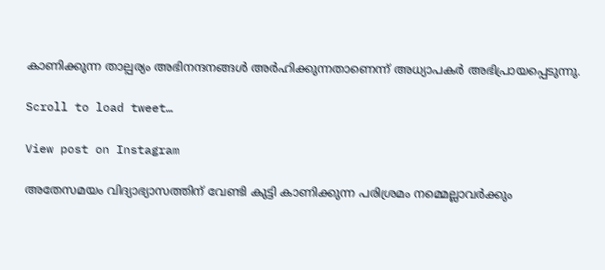കാണിക്കുന്ന താല്പര്യം അഭിനന്ദനങ്ങൾ അർഹിക്കുന്നതാണെന്ന് അധ്യാപകർ അഭിപ്രായപ്പെടുന്നു.

Scroll to load tweet…

View post on Instagram

അതേസമയം വിദ്യാഭ്യാസത്തിന് വേണ്ടി കുട്ടി കാണിക്കുന്ന പരിശ്രമം നമ്മെല്ലാവർക്കും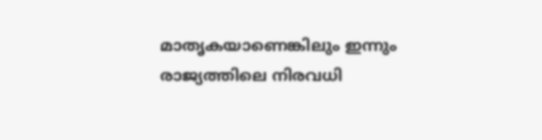മാതൃകയാണെങ്കിലും ഇന്നും രാജ്യത്തിലെ നിരവധി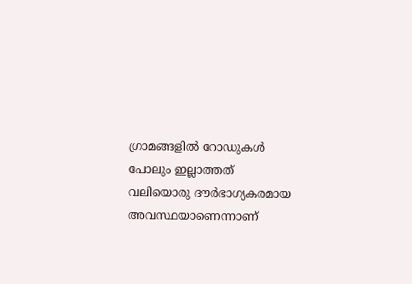ഗ്രാമങ്ങളിൽ റോഡുകൾ പോലും ഇല്ലാത്തത് വലിയൊരു ദൗർഭാഗ്യകരമായ അവസ്ഥയാണെന്നാണ്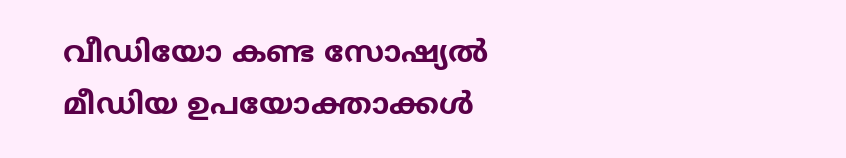വീഡിയോ കണ്ട സോഷ്യൽ മീഡിയ ഉപയോക്താക്കൾ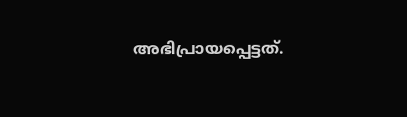അഭിപ്രായപ്പെട്ടത്.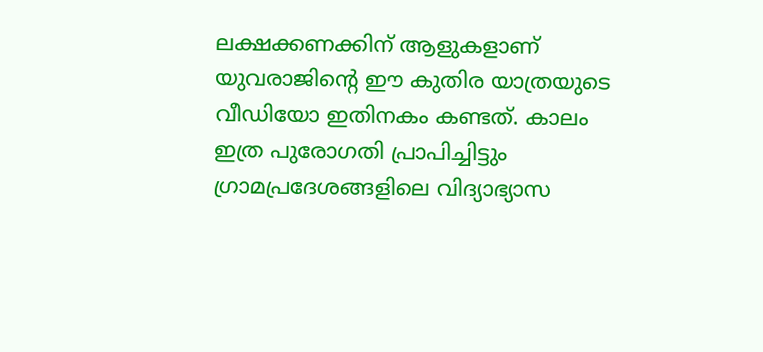ലക്ഷക്കണക്കിന് ആളുകളാണ് യുവരാജിന്‍റെ ഈ കുതിര യാത്രയുടെ വീഡിയോ ഇതിനകം കണ്ടത്. കാലം ഇത്ര പുരോഗതി പ്രാപിച്ചിട്ടും ഗ്രാമപ്രദേശങ്ങളിലെ വിദ്യാഭ്യാസ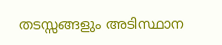തടസ്സങ്ങളും അടിസ്ഥാന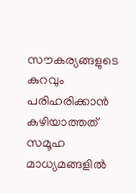സൗകര്യങ്ങളുടെ കുറവും പരിഹരിക്കാൻ കഴിയാത്തത് സമൂഹ മാധ്യമങ്ങളിൽ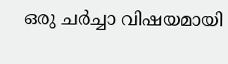ഒരു ചർച്ചാ വിഷയമായി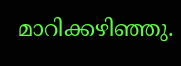മാറിക്കഴിഞ്ഞു.